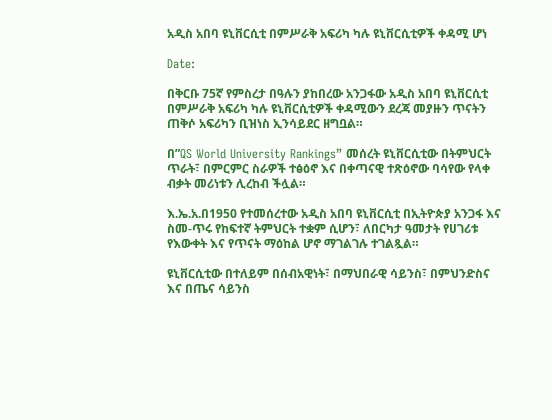አዲስ አበባ ዩኒቨርሲቲ በምሥራቅ አፍሪካ ካሉ ዩኒቨርሲቲዎች ቀዳሚ ሆነ

Date:

በቅርቡ 75ኛ የምስረታ በዓሉን ያከበረው አንጋፋው አዲስ አበባ ዩኒቨርሲቲ በምሥራቅ አፍሪካ ካሉ ዩኒቨርሲቲዎች ቀዳሚውን ደረጃ መያዙን ጥናትን ጠቅሶ አፍሪካን ቢዝነስ ኢንሳይደር ዘግቧል።

በ”QS World University Rankings” መሰረት ዩኒቨርሲቲው በትምህርት ጥራት፣ በምርምር ስራዎች ተፅዕኖ እና በቀጣናዊ ተጽዕኖው ባሳየው የላቀ ብቃት መሪነቱን ሊረከብ ችሏል።

እ.ኤ.አ.በ1950 የተመሰረተው አዲስ አበባ ዩኒቨርሲቲ በኢትዮጵያ አንጋፋ እና ስመ-ጥሩ የከፍተኛ ትምህርት ተቋም ሲሆን፣ ለበርካታ ዓመታት የሀገሪቱ የእውቀት እና የጥናት ማዕከል ሆኖ ማገልገሉ ተገልጿል።

ዩኒቨርሲቲው በተለይም በሰብአዊነት፣ በማህበራዊ ሳይንስ፣ በምህንድስና እና በጤና ሳይንስ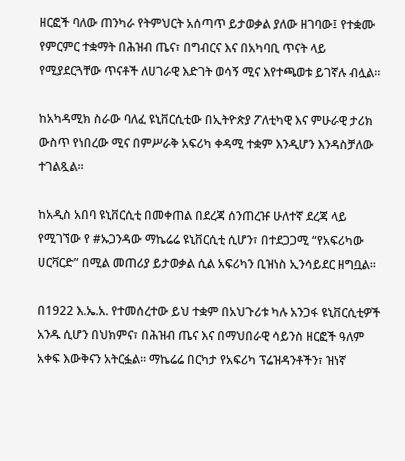ዘርፎች ባለው ጠንካራ የትምህርት አሰጣጥ ይታወቃል ያለው ዘገባው፤ የተቋሙ የምርምር ተቋማት በሕዝብ ጤና፣ በግብርና እና በአካባቢ ጥናት ላይ የሚያደርጓቸው ጥናቶች ለሀገራዊ እድገት ወሳኝ ሚና እየተጫወቱ ይገኛሉ ብሏል።

ከአካዳሚክ ስራው ባለፈ ዩኒቨርሲቲው በኢትዮጵያ ፖለቲካዊ እና ምሁራዊ ታሪክ ውስጥ የነበረው ሚና በምሥራቅ አፍሪካ ቀዳሚ ተቋም እንዲሆን እንዳስቻለው ተገልጿል።

ከአዲስ አበባ ዩኒቨርሲቲ በመቀጠል በደረጃ ሰንጠረዡ ሁለተኛ ደረጃ ላይ የሚገኘው የ #ኡጋንዳው ማኬሬሬ ዩኒቨርሲቲ ሲሆን፣ በተደጋጋሚ “የአፍሪካው ሀርቫርድ” በሚል መጠሪያ ይታወቃል ሲል አፍሪካን ቢዝነስ ኢንሳይደር ዘግቧል።

በ1922 እ.ኤ.አ. የተመሰረተው ይህ ተቋም በአህጉሪቱ ካሉ አንጋፋ ዩኒቨርሲቲዎች አንዱ ሲሆን በህክምና፣ በሕዝብ ጤና እና በማህበራዊ ሳይንስ ዘርፎች ዓለም አቀፍ እውቅናን አትርፏል። ማኬሬሬ በርካታ የአፍሪካ ፕሬዝዳንቶችን፣ ዝነኛ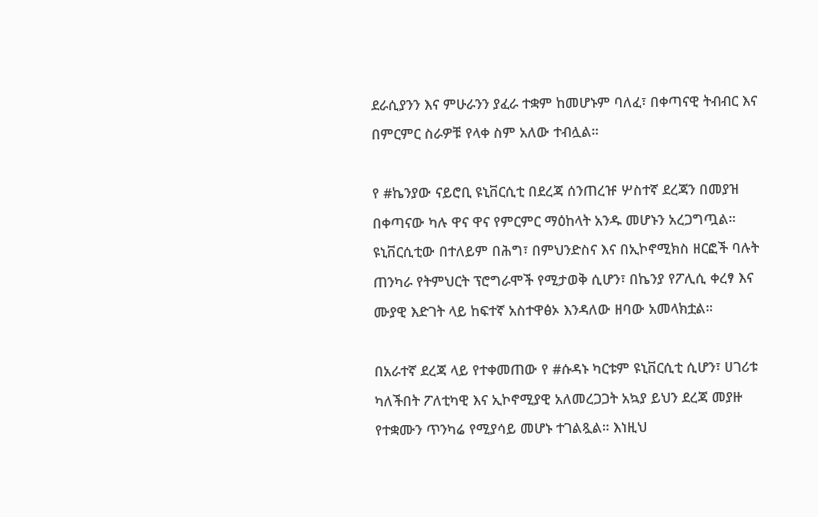ደራሲያንን እና ምሁራንን ያፈራ ተቋም ከመሆኑም ባለፈ፣ በቀጣናዊ ትብብር እና በምርምር ስራዎቹ የላቀ ስም አለው ተብሏል።

የ #ኬንያው ናይሮቢ ዩኒቨርሲቲ በደረጃ ሰንጠረዡ ሦስተኛ ደረጃን በመያዝ በቀጣናው ካሉ ዋና ዋና የምርምር ማዕከላት አንዱ መሆኑን አረጋግጧል። ዩኒቨርሲቲው በተለይም በሕግ፣ በምህንድስና እና በኢኮኖሚክስ ዘርፎች ባሉት ጠንካራ የትምህርት ፕሮግራሞች የሚታወቅ ሲሆን፣ በኬንያ የፖሊሲ ቀረፃ እና ሙያዊ እድገት ላይ ከፍተኛ አስተዋፅኦ እንዳለው ዘባው አመላክቷል።

በአራተኛ ደረጃ ላይ የተቀመጠው የ #ሱዳኑ ካርቱም ዩኒቨርሲቲ ሲሆን፣ ሀገሪቱ ካለችበት ፖለቲካዊ እና ኢኮኖሚያዊ አለመረጋጋት አኳያ ይህን ደረጃ መያዙ የተቋሙን ጥንካሬ የሚያሳይ መሆኑ ተገልጿል። እነዚህ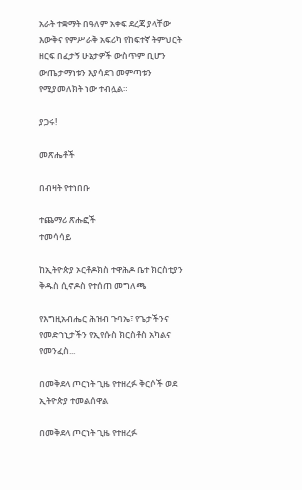አራት ተቋማት በዓለም አቀፍ ደረጃ ያላቸው እውቅና የምሥራቅ አፍሪካ የከፍተኛ ትምህርት ዘርፍ በፈታኝ ሁኔታዎች ውስጥም ቢሆን ውጤታማነቱን እያሳደገ መምጣቱን የሚያመለክት ነው ተብሏል።

ያጋሩ!

መጽሔቶች

በብዛት የተነበቡ

ተጨማሪ ጽሑፎች
ተመሳሳይ

ከኢትዮጵያ ኦርቶዶክስ ተዋሕዶ ቤተ ክርስቲያን ቅዱስ ሲኖዶስ የተሰጠ መግለጫ

የእግዚአብሔር ሕዝብ ጉባኤ፣ የጌታችንና የመድኀኒታችን የኢየሱስ ክርስቶስ አካልና የመንፈስ...

በመቅደላ ጦርነት ጊዜ የተዘረፉ ቅርሶች ወደ ኢትዮጵያ ተመልሰዋል

በመቅደላ ጦርነት ጊዜ የተዘረፉ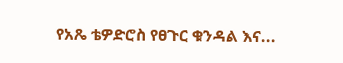የአጼ ቴዎድሮስ የፀጉር ቁንዳል እና...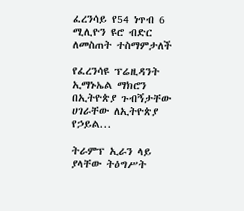ፈረንሳይ የ54 ነጥብ 6 ሚሊዮን ዩሮ ብድር ለመስጠት ተስማምታለች

የፈረንሳዩ ፕሬዚዳንት ኢማኑኤል ማክሮን በኢትዮጵያ ጉብኝታቸው ሀገራቸው ለኢትዮጵያ የኃይል...

ትራምፕ ኢራን ላይ ያላቸው ትዕግሥት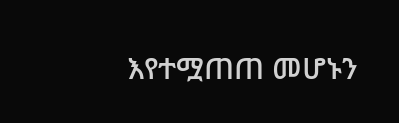እየተሟጠጠ መሆኑን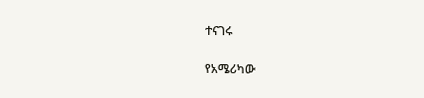ተናገሩ

የአሜሪካው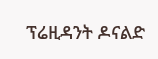ፕሬዚዳንት ዶናልድ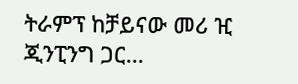ትራምፕ ከቻይናው መሪ ዢ ጂንፒንግ ጋር...